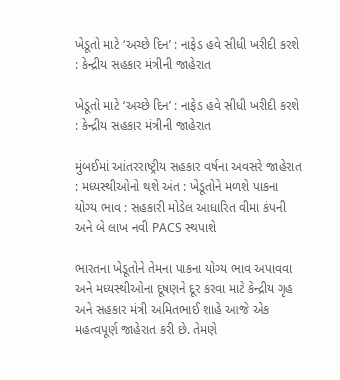ખેડૂતો માટે ‘અચ્છે દિન’ : નાફેડ હવે સીધી ખરીદી કરશે : કેન્દ્રીય સહકાર મંત્રીની જાહેરાત

ખેડૂતો માટે ‘અચ્છે દિન’ : નાફેડ હવે સીધી ખરીદી કરશે : કેન્દ્રીય સહકાર મંત્રીની જાહેરાત

મુંબઈમાં આંતરરાષ્ટ્રીય સહકાર વર્ષના અવસરે જાહેરાત : મધ્યસ્થીઓનો થશે અંત : ખેડૂતોને મળશે પાકના યોગ્ય ભાવ : સહકારી મોડેલ આધારિત વીમા કંપની અને બે લાખ નવી PACS સ્થપાશે

ભારતના ખેડૂતોને તેમના પાકના યોગ્ય ભાવ અપાવવા અને મધ્યસ્થીઓના દૂષણને દૂર કરવા માટે કેન્દ્રીય ગૃહ અને સહકાર મંત્રી અમિતભાઈ શાહે આજે એક મહત્વપૂર્ણ જાહેરાત કરી છે. તેમણે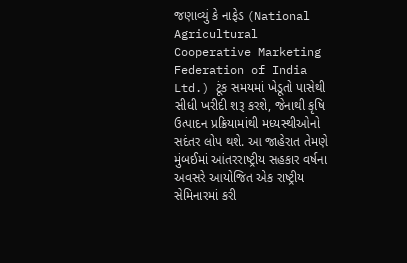જણાવ્યું કે નાફેડ (National Agricultural Cooperative Marketing Federation of India Ltd.) ટૂંક સમયમાં ખેડૂતો પાસેથી સીધી ખરીદી શરૂ કરશે, જેનાથી કૃષિ ઉત્પાદન પ્રક્રિયામાંથી મધ્યસ્થીઓનો સદંતર લોપ થશે. આ જાહેરાત તેમણે મુંબઈમાં આંતરરાષ્ટ્રીય સહકાર વર્ષના અવસરે આયોજિત એક રાષ્ટ્રીય સેમિનારમાં કરી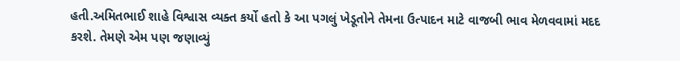હતી.અમિતભાઈ શાહે વિશ્વાસ વ્યક્ત કર્યો હતો કે આ પગલું ખેડૂતોને તેમના ઉત્પાદન માટે વાજબી ભાવ મેળવવામાં મદદ કરશે. તેમણે એમ પણ જણાવ્યું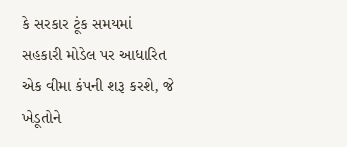કે સરકાર ટૂંક સમયમાં સહકારી મોડેલ પર આધારિત એક વીમા કંપની શરૂ કરશે, જે ખેડૂતોને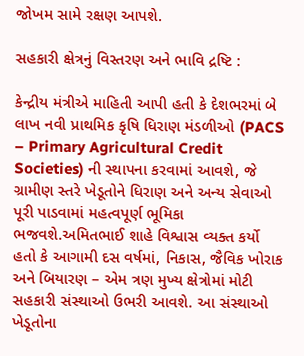જોખમ સામે રક્ષણ આપશે.

સહકારી ક્ષેત્રનું વિસ્તરણ અને ભાવિ દ્રષ્ટિ :

કેન્દ્રીય મંત્રીએ માહિતી આપી હતી કે દેશભરમાં બે લાખ નવી પ્રાથમિક કૃષિ ધિરાણ મંડળીઓ (PACS – Primary Agricultural Credit Societies) ની સ્થાપના કરવામાં આવશે, જે ગ્રામીણ સ્તરે ખેડૂતોને ધિરાણ અને અન્ય સેવાઓ પૂરી પાડવામાં મહત્વપૂર્ણ ભૂમિકા ભજવશે.અમિતભાઈ શાહે વિશ્વાસ વ્યક્ત કર્યો હતો કે આગામી દસ વર્ષમાં, નિકાસ, જૈવિક ખોરાક અને બિયારણ – એમ ત્રણ મુખ્ય ક્ષેત્રોમાં મોટી સહકારી સંસ્થાઓ ઉભરી આવશે. આ સંસ્થાઓ ખેડૂતોના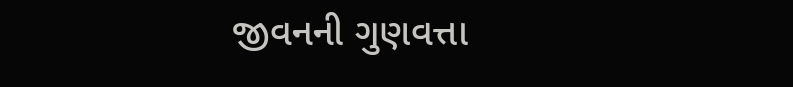જીવનની ગુણવત્તા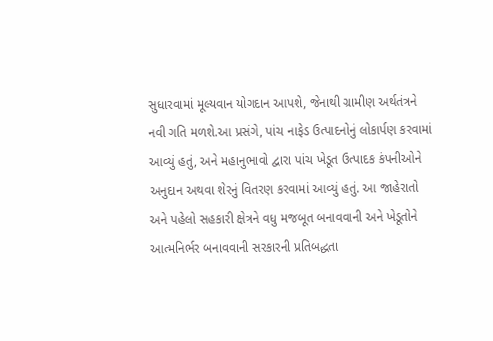સુધારવામાં મૂલ્યવાન યોગદાન આપશે, જેનાથી ગ્રામીણ અર્થતંત્રને નવી ગતિ મળશે.આ પ્રસંગે, પાંચ નાફેડ ઉત્પાદનોનું લોકાર્પણ કરવામાં આવ્યું હતું, અને મહાનુભાવો દ્વારા પાંચ ખેડૂત ઉત્પાદક કંપનીઓને અનુદાન અથવા શેરનું વિતરણ કરવામાં આવ્યું હતું. આ જાહેરાતો અને પહેલો સહકારી ક્ષેત્રને વધુ મજબૂત બનાવવાની અને ખેડૂતોને આત્મનિર્ભર બનાવવાની સરકારની પ્રતિબદ્ધતા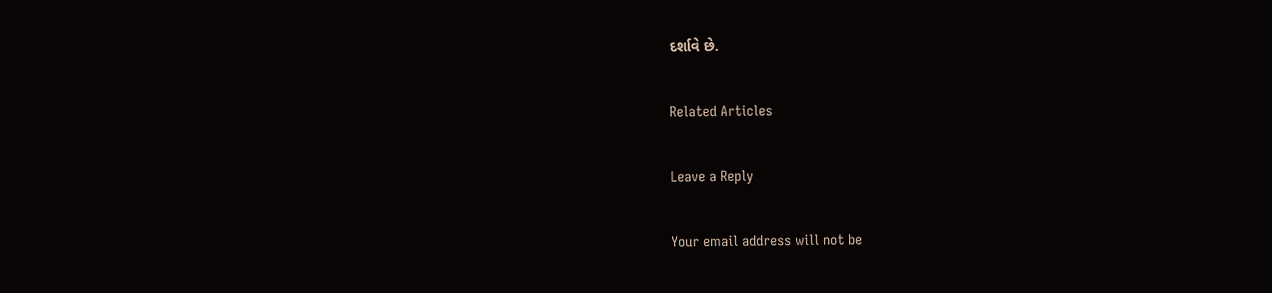દર્શાવે છે.

Related Articles

Leave a Reply

Your email address will not be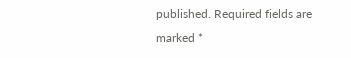published. Required fields are marked *